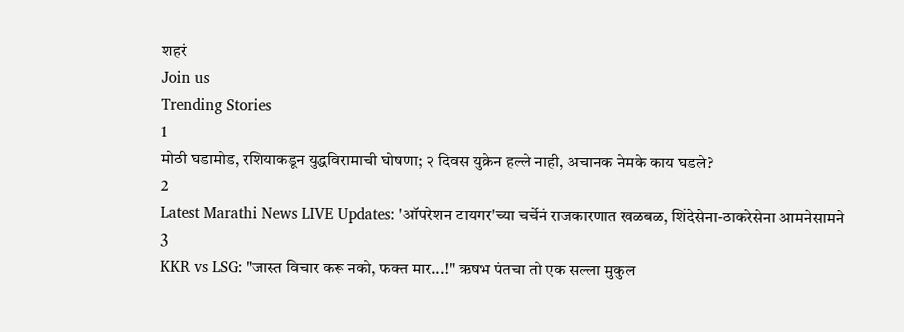शहरं
Join us
Trending Stories
1
मोठी घडामोड, रशियाकडून युद्धविरामाची घोषणा; २ दिवस युक्रेन हल्ले नाही, अचानक नेमके काय घडले?
2
Latest Marathi News LIVE Updates: 'ऑपरेशन टायगर'च्या चर्चेनं राजकारणात खळबळ, शिंदेसेना-ठाकरेसेना आमनेसामने
3
KKR vs LSG: "जास्त विचार करू नको, फक्त मार...!" ऋषभ पंतचा तो एक सल्ला मुकुल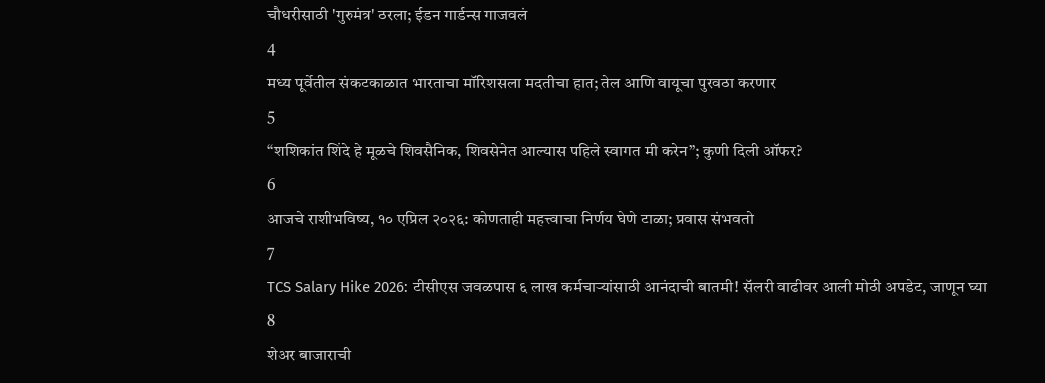चौधरीसाठी 'गुरुमंत्र' ठरला; ईडन गार्डन्स गाजवलं
4
मध्य पूर्वेतील संकटकाळात भारताचा मॉरिशसला मदतीचा हात; तेल आणि वायूचा पुरवठा करणार
5
“शशिकांत शिंदे हे मूळचे शिवसैनिक, शिवसेनेत आल्यास पहिले स्वागत मी करेन”; कुणी दिली ऑफर?
6
आजचे राशीभविष्य, १० एप्रिल २०२६: कोणताही महत्त्वाचा निर्णय घेणे टाळा; प्रवास संभवतो
7
TCS Salary Hike 2026: टीसीएस जवळपास ६ लाख कर्मचाऱ्यांसाठी आनंदाची बातमी! सॅलरी वाढीवर आली मोठी अपडेट, जाणून घ्या
8
शेअर बाजाराची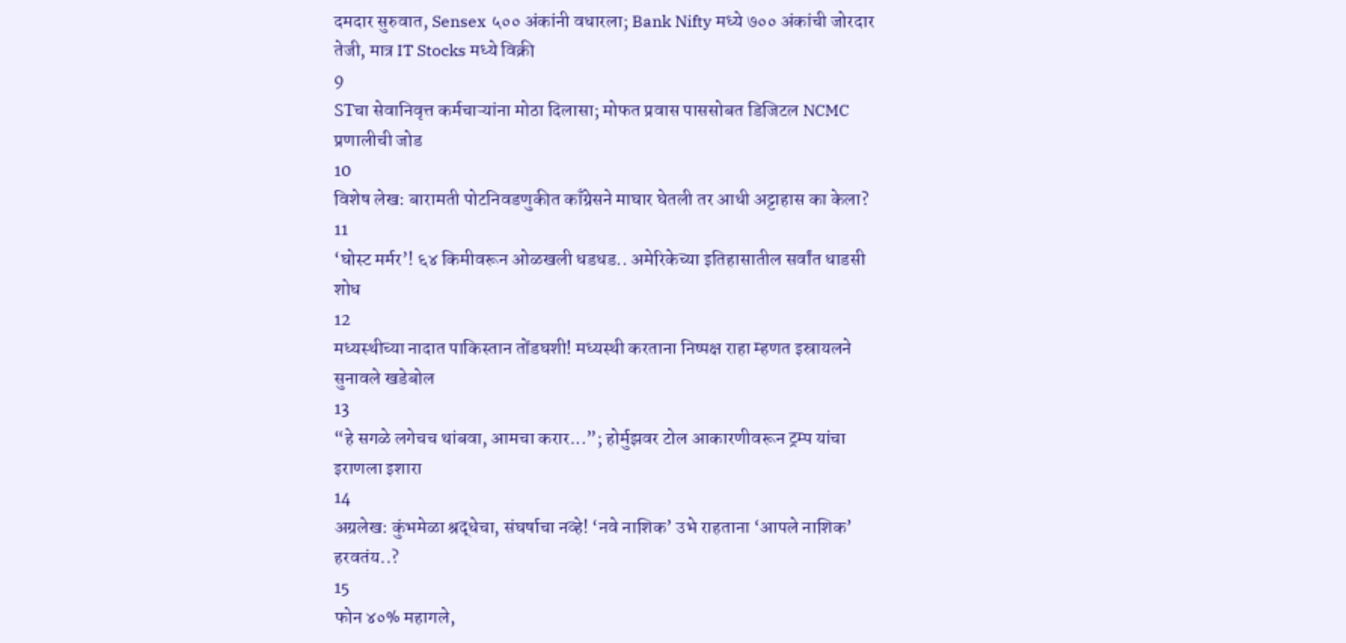दमदार सुरुवात, Sensex ५०० अंकांनी वधारला; Bank Nifty मध्ये ७०० अंकांची जोरदार तेजी, मात्र IT Stocks मध्ये विक्री
9
STचा सेवानिवृत्त कर्मचाऱ्यांना मोठा दिलासा; मोफत प्रवास पाससोबत डिजिटल NCMC प्रणालीची जोड
10
विशेष लेख: बारामती पोटनिवडणुकीत काँग्रेसने माघार घेतली तर आधी अट्टाहास का केला?
11
‘घोस्ट मर्मर’! ६४ किमीवरून ओळखली धडधड.. अमेरिकेच्या इतिहासातील सर्वांत धाडसी शोध
12
मध्यस्थीच्या नादात पाकिस्तान तोंडघशी! मध्यस्थी करताना निष्पक्ष राहा म्हणत इस्रायलने सुनावले खडेबोल
13
“हे सगळे लगेचच थांबवा, आमचा करार...”; होर्मुझवर टोल आकारणीवरून ट्रम्प यांचा इराणला इशारा
14
अग्रलेख: कुंभमेळा श्रद्धेचा, संघर्षाचा नव्हे! ‘नवे नाशिक’ उभे राहताना ‘आपले नाशिक’ हरवतंय..?
15
फोन ४०% महागले,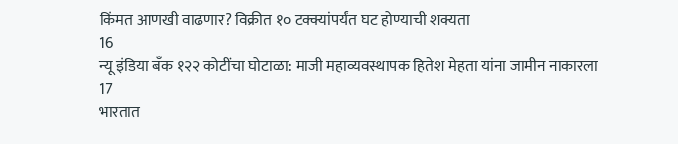किंमत आणखी वाढणार? विक्रीत १० टक्क्यांपर्यंत घट होण्याची शक्यता
16
न्यू इंडिया बँक १२२ कोटींचा घोटाळा: माजी महाव्यवस्थापक हितेश मेहता यांना जामीन नाकारला
17
भारतात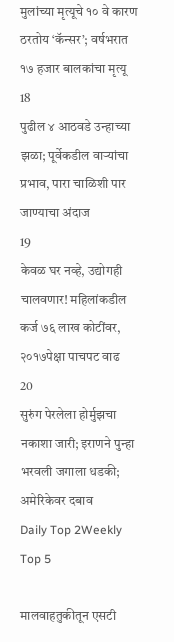मुलांच्या मृत्यूचे १० वे कारण ठरतोय ‘कॅन्सर’; वर्षभरात १७ हजार बालकांचा मृत्यू
18
पुढील ४ आठवडे उन्हाच्या झळा; पूर्वेकडील वाऱ्यांचा प्रभाव, पारा चाळिशी पार जाण्याचा अंदाज
19
केवळ घर नव्हे, उद्योगही चालवणार! महिलांकडील कर्ज ७६ लाख कोटींवर, २०१७पेक्षा पाचपट वाढ
20
सुरुंग पेरलेला होर्मुझचा नकाशा जारी; इराणने पुन्हा भरवली जगाला धडकी; अमेरिकेवर दबाव
Daily Top 2Weekly Top 5

मालवाहतुकीतून एसटी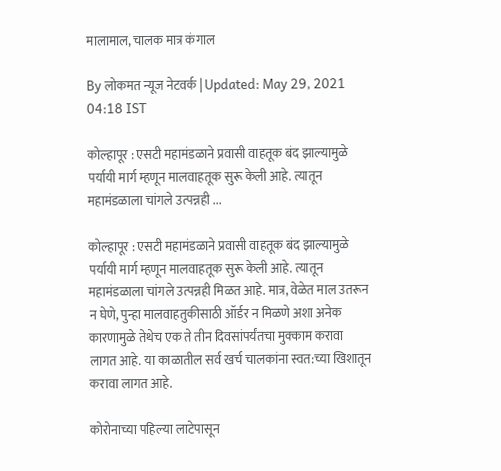मालामाल, चालक मात्र कंगाल

By लोकमत न्यूज नेटवर्क | Updated: May 29, 2021 04:18 IST

कोल्हापूर : एसटी महामंडळाने प्रवासी वाहतूक बंद झाल्यामुळे पर्यायी मार्ग म्हणून मालवाहतूक सुरू केली आहे. त्यातून महामंडळाला चांगले उत्पन्नही ...

कोल्हापूर : एसटी महामंडळाने प्रवासी वाहतूक बंद झाल्यामुळे पर्यायी मार्ग म्हणून मालवाहतूक सुरू केली आहे. त्यातून महामंडळाला चांगले उत्पन्नही मिळत आहे. मात्र, वेळेत माल उतरून न घेणे, पुन्हा मालवाहतुकीसाठी ऑर्डर न मिळणे अशा अनेक कारणामुळे तेथेच एक ते तीन दिवसांपर्यंतचा मुक्काम करावा लागत आहे. या काळातील सर्व खर्च चालकांना स्वत:च्या खिशातून करावा लागत आहे.

कोरोनाच्या पहिल्या लाटेपासून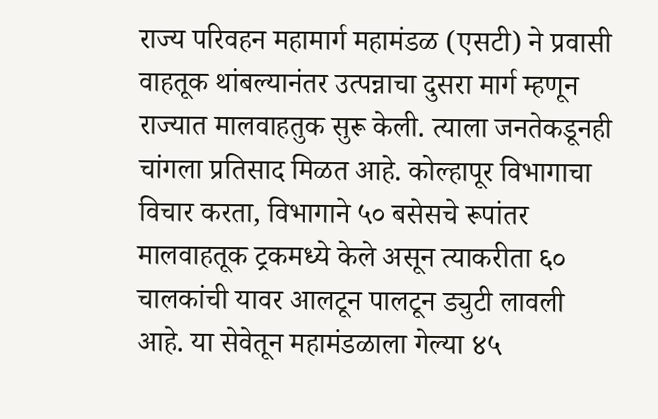राज्य परिवहन महामार्ग महामंडळ (एसटी) ने प्रवासी वाहतूक थांबल्यानंतर उत्पन्नाचा दुसरा मार्ग म्हणून राज्यात मालवाहतुक सुरू केली. त्याला जनतेकडूनही चांगला प्रतिसाद मिळत आहे. कोल्हापूर विभागाचा विचार करता, विभागाने ५० बसेसचे रूपांतर मालवाहतूक ट्रकमध्ये केले असून त्याकरीता ६० चालकांची यावर आलटून पालटून ड्युटी लावली आहे. या सेवेतून महामंडळाला गेल्या ४५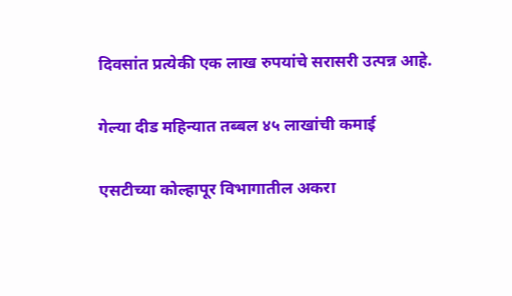दिवसांत प्रत्येकी एक लाख रुपयांचे सरासरी उत्पन्न आहे.

गेल्या दीड महिन्यात तब्बल ४५ लाखांची कमाई

एसटीच्या कोल्हापूर विभागातील अकरा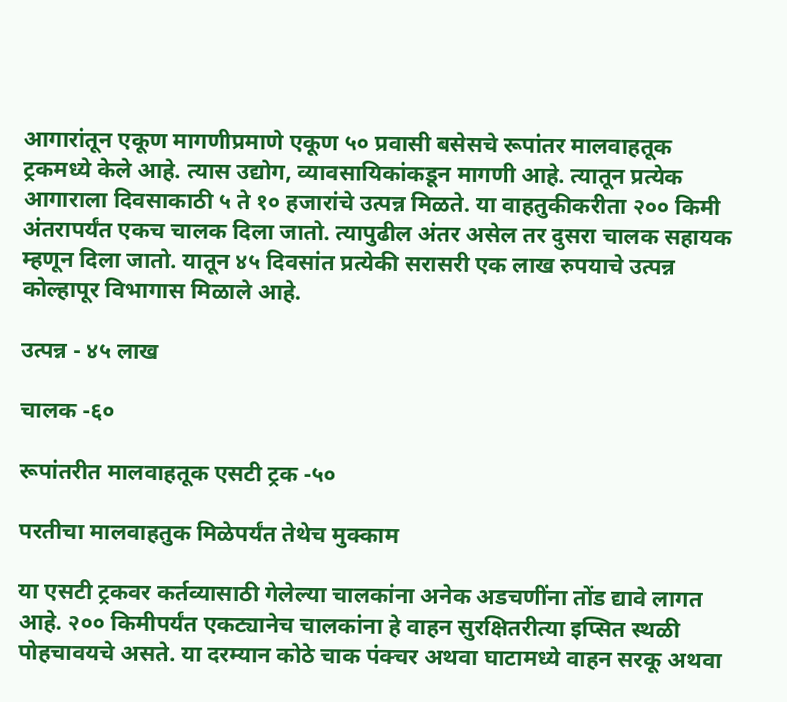आगारांतून एकूण मागणीप्रमाणे एकूण ५० प्रवासी बसेसचे रूपांतर मालवाहतूक ट्रकमध्ये केले आहे. त्यास उद्योग, व्यावसायिकांकडून मागणी आहे. त्यातून प्रत्येक आगाराला दिवसाकाठी ५ ते १० हजारांचे उत्पन्न मिळते. या वाहतुकीकरीता २०० किमी अंतरापर्यंत एकच चालक दिला जातो. त्यापुढील अंतर असेल तर दुसरा चालक सहायक म्हणून दिला जातो. यातून ४५ दिवसांत प्रत्येकी सरासरी एक लाख रुपयाचे उत्पन्न कोल्हापूर विभागास मिळाले आहे.

उत्पन्न - ४५ लाख

चालक -६०

रूपांतरीत मालवाहतूक एसटी ट्रक -५०

परतीचा मालवाहतुक मिळेपर्यंत तेथेच मुक्काम

या एसटी ट्रकवर कर्तव्यासाठी गेलेल्या चालकांना अनेक अडचणींना तोंड द्यावे लागत आहे. २०० किमीपर्यंत एकट्यानेच चालकांना हे वाहन सुरक्षितरीत्या इप्सित स्थळी पोहचावयचे असते. या दरम्यान कोठे चाक पंक्चर अथवा घाटामध्ये वाहन सरकू अथवा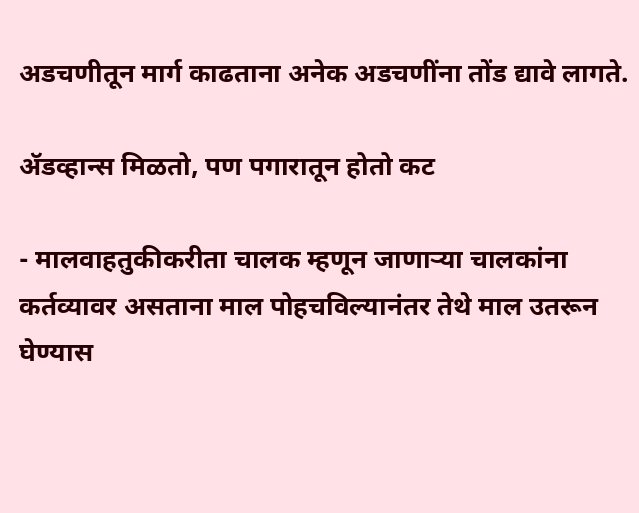अडचणीतून मार्ग काढताना अनेक अडचणींना तोंड द्यावे लागते.

ॲडव्हान्स मिळतो, पण पगारातून होतो कट

- मालवाहतुकीकरीता चालक म्हणून जाणाऱ्या चालकांना कर्तव्यावर असताना माल पोहचविल्यानंतर तेथे माल उतरून घेण्यास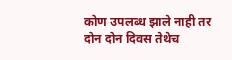कोण उपलब्ध झाले नाही तर दोन दोन दिवस तेथेच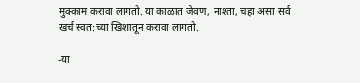मुक्काम करावा लागतो. या काळात जेवण, नाश्ता, चहा असा सर्व खर्च स्वत:च्या खिशातून करावा लागतो.

-या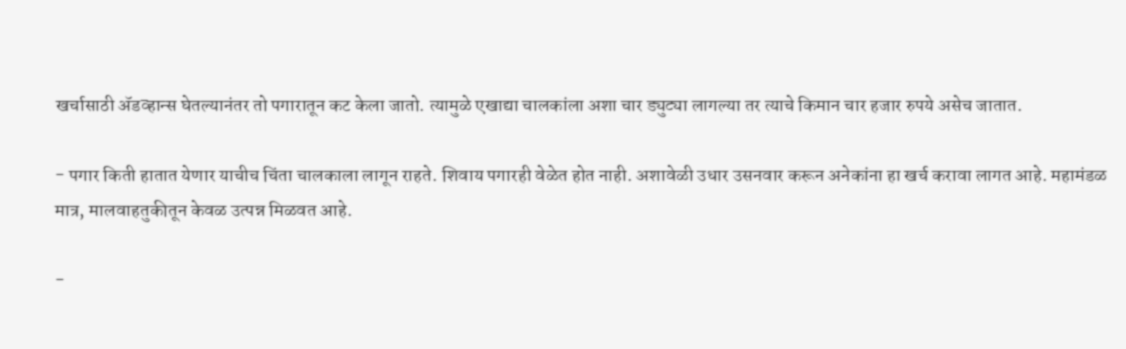खर्चासाठी ॲडव्हान्स घेतल्यानंतर तो पगारातून कट केला जातो. त्यामुळे एखाद्या चालकांला अशा चार ड्युट्या लागल्या तर त्याचे किमान चार हजार रुपये असेच जातात.

- पगार किती हातात येणार याचीच चिंता चालकाला लागून राहते. शिवाय पगारही वेळेत होत नाही. अशावेळी उधार उसनवार करून अनेकांना हा खर्च करावा लागत आहे. महामंडळ मात्र, मालवाहतुकीतून केवळ उत्पन्न मिळवत आहे.

-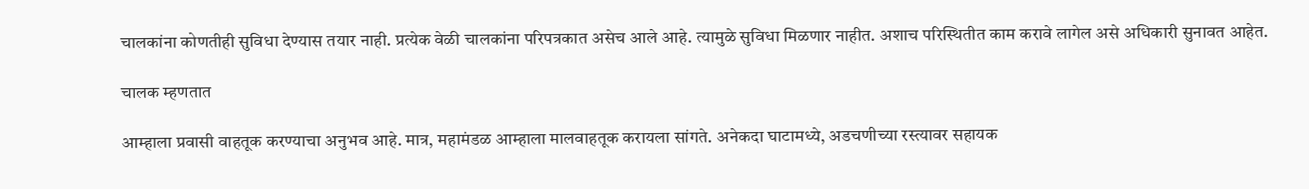चालकांना कोणतीही सुविधा देण्यास तयार नाही. प्रत्येक वेळी चालकांना परिपत्रकात असेच आले आहे. त्यामुळे सुविधा मिळणार नाहीत. अशाच परिस्थितीत काम करावे लागेल असे अधिकारी सुनावत आहेत.

चालक म्हणतात

आम्हाला प्रवासी वाहतूक करण्याचा अनुभव आहे. मात्र, महामंडळ आम्हाला मालवाहतूक करायला सांगते. अनेकदा घाटामध्ये, अडचणीच्या रस्त्यावर सहायक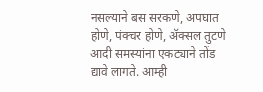नसल्याने बस सरकणे, अपघात होणे, पंक्चर होणे, ॲक्सल तुटणे आदी समस्यांना एकट्याने तोंड द्यावे लागते. आम्ही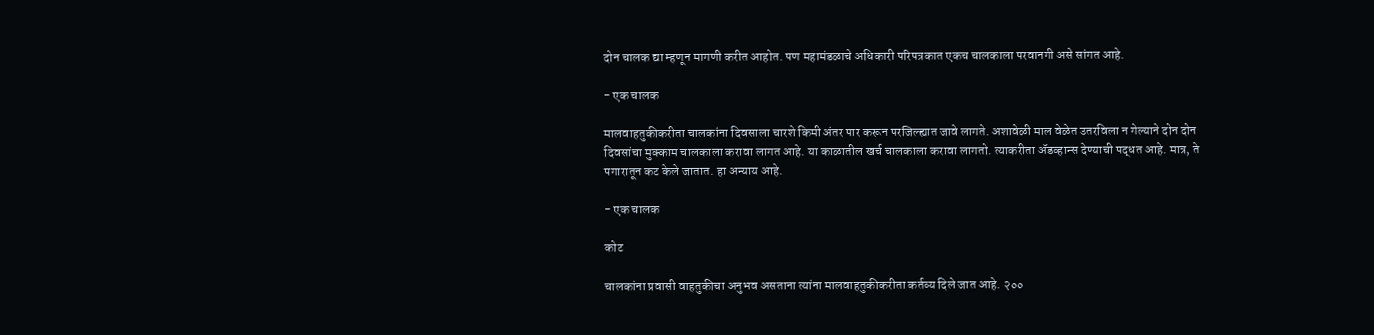दोन चालक द्या म्हणून मागणी करीत आहोत. पण महामंडळाचे अधिकारी परिपत्रकात एकच चालकाला परवानगी असे सांगत आहे.

- एक चालक

मालवाहतुकीकरीता चालकांना दिवसाला चारशे किमी अंतर पार करून परजिल्ह्यात जावे लागते. अशावेळी माल वेळेत उतरविला न गेल्याने दोन दोन दिवसांचा मुक्काम चालकाला करावा लागत आहे. या काळातील खर्च चालकाला करावा लागतो. त्याकरीता ॲडव्हान्स देण्याची पद्धत आहे. मात्र, ते पगारातून कट केले जातात. हा अन्याय आहे.

- एक चालक

कोट

चालकांना प्रवासी वाहतुकीचा अनुभव असताना त्यांना मालवाहतुकीकरीता कर्तव्य दिले जात आहे. २००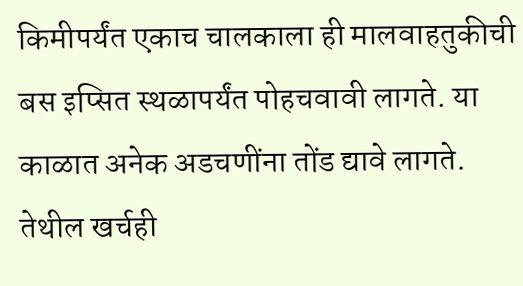किमीपर्यंत एकाच चालकाला ही मालवाहतुकीची बस इप्सित स्थळापर्यंत पोहचवावी लागते. या काळात अनेक अडचणींना तोंड द्यावे लागते. तेथील खर्चही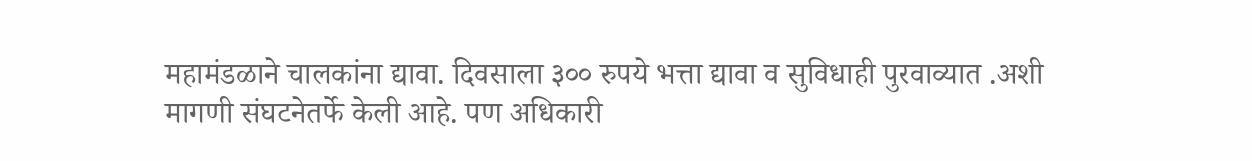महामंडळाने चालकांना द्यावा. दिवसाला ३०० रुपये भत्ता द्यावा व सुविधाही पुरवाव्यात .अशी मागणी संघटनेतर्फे केली आहे. पण अधिकारी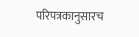परिपत्रकानुसारच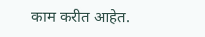काम करीत आहेत.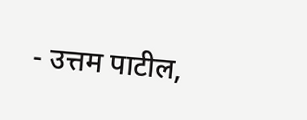- उत्तम पाटील,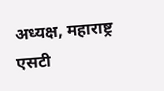अध्यक्ष, महाराष्ट्र एसटी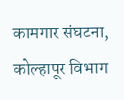कामगार संघटना, कोल्हापूर विभाग